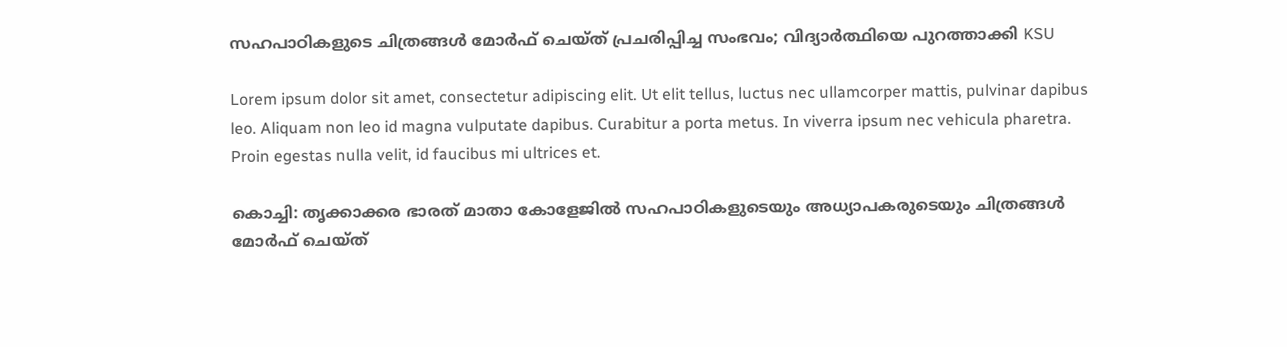സഹപാഠികളുടെ ചിത്രങ്ങള്‍ മോര്‍ഫ് ചെയ്ത് പ്രചരിപ്പിച്ച സംഭവം; വിദ്യാർത്ഥിയെ പുറത്താക്കി KSU

Lorem ipsum dolor sit amet, consectetur adipiscing elit. Ut elit tellus, luctus nec ullamcorper mattis, pulvinar dapibus leo. Aliquam non leo id magna vulputate dapibus. Curabitur a porta metus. In viverra ipsum nec vehicula pharetra. Proin egestas nulla velit, id faucibus mi ultrices et.

കൊച്ചി: തൃക്കാക്കര ഭാരത് മാതാ കോളേജിൽ സഹപാഠികളുടെയും അധ്യാപകരുടെയും ചിത്രങ്ങള്‍ മോര്‍ഫ് ചെയ്ത്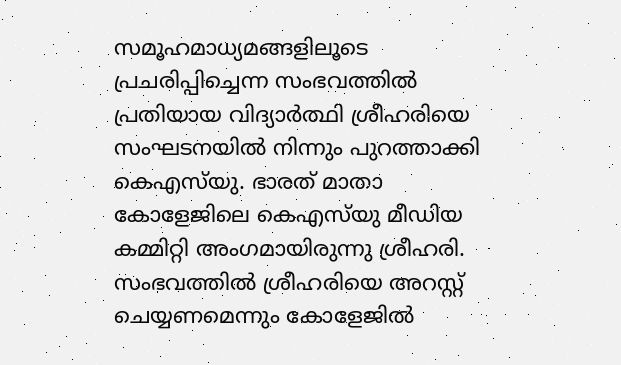സമൂഹമാധ്യമങ്ങളിലൂടെ പ്രചരിപ്പിച്ചെന്ന സംഭവത്തില്‍ പ്രതിയായ വിദ്യാർത്ഥി ശ്രീഹരിയെ സംഘടനയിൽ നിന്നും പുറത്താക്കി കെഎസ്‌യു. ഭാരത് മാതാ കോളേജിലെ കെഎസ്‌യു മീഡിയ കമ്മിറ്റി അംഗമായിരുന്നു ശ്രീഹരി. സംഭവത്തിൽ ശ്രീഹരിയെ അറസ്റ്റ് ചെയ്യണമെന്നും കോളേജില്‍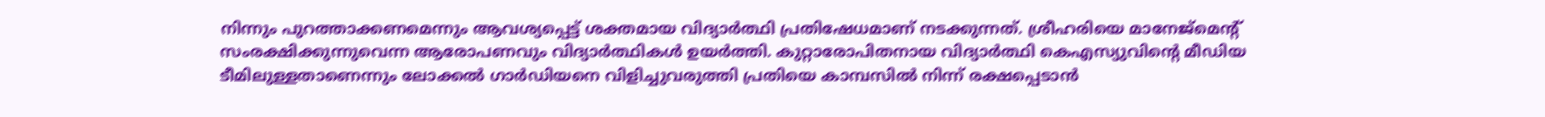നിന്നും പുറത്താക്കണമെന്നും ആവശ്യപ്പെട്ട് ശക്തമായ വിദ്യാര്‍ത്ഥി പ്രതിഷേധമാണ് നടക്കുന്നത്. ശ്രീഹരിയെ മാനേജ്‌മെന്റ് സംരക്ഷിക്കുന്നുവെന്ന ആരോപണവും വിദ്യാര്‍ത്ഥികള്‍ ഉയർത്തി. കുറ്റാരോപിതനായ വിദ്യാര്‍ത്ഥി കെഎസ്യുവിന്റെ മീഡിയ ടീമിലുള്ളതാണെന്നും ലോക്കല്‍ ഗാര്‍ഡിയനെ വിളിച്ചുവരുത്തി പ്രതിയെ കാമ്പസില്‍ നിന്ന് രക്ഷപ്പെടാന്‍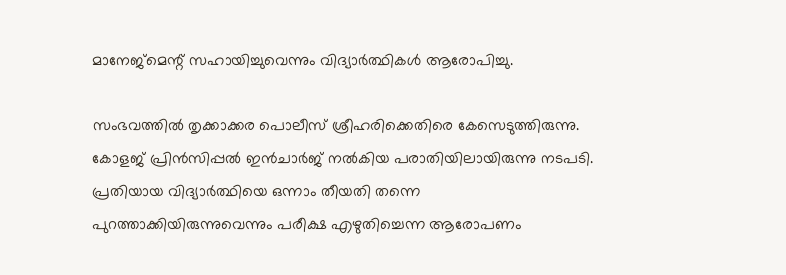മാനേജ്‌മെന്റ് സഹായിച്ചുവെന്നും വിദ്യാര്‍ത്ഥികള്‍ ആരോപിച്ചു.

സംഭവത്തില്‍ തൃക്കാക്കര പൊലീസ് ശ്രീഹരിക്കെതിരെ കേസെടുത്തിരുന്നു. കോളജ് പ്രിന്‍സിപ്പല്‍ ഇന്‍ചാര്‍ജ് നല്‍കിയ പരാതിയിലായിരുന്നു നടപടി. പ്രതിയായ വിദ്യാര്‍ത്ഥിയെ ഒന്നാം തീയതി തന്നെ പുറത്താക്കിയിരുന്നുവെന്നും പരീക്ഷ എഴുതിച്ചെന്ന ആരോപണം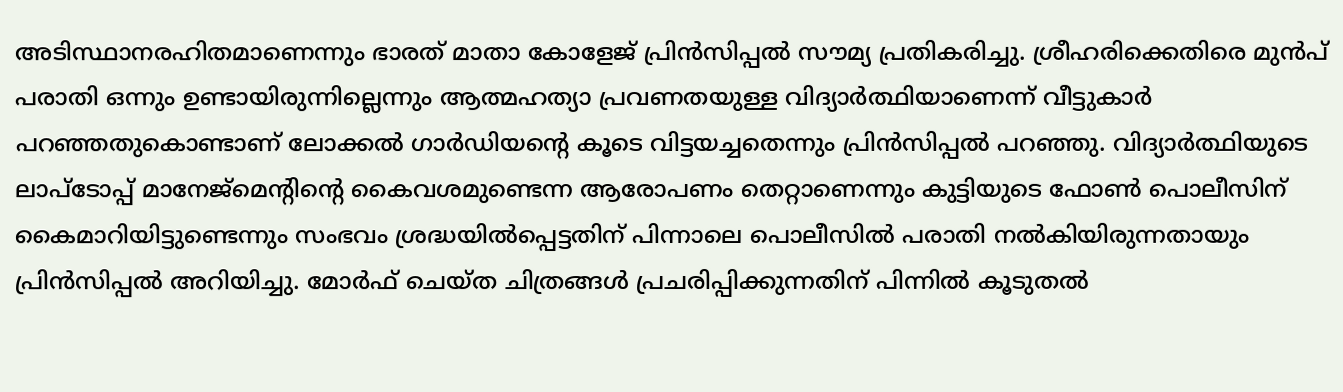അടിസ്ഥാനരഹിതമാണെന്നും ഭാരത് മാതാ കോളേജ് പ്രിന്‍സിപ്പല്‍ സൗമ്യ പ്രതികരിച്ചു. ശ്രീഹരിക്കെതിരെ മുന്‍പ് പരാതി ഒന്നും ഉണ്ടായിരുന്നില്ലെന്നും ആത്മഹത്യാ പ്രവണതയുള്ള വിദ്യാര്‍ത്ഥിയാണെന്ന് വീട്ടുകാര്‍ പറഞ്ഞതുകൊണ്ടാണ് ലോക്കല്‍ ഗാര്‍ഡിയന്റെ കൂടെ വിട്ടയച്ചതെന്നും പ്രിന്‍സിപ്പല്‍ പറഞ്ഞു. വിദ്യാര്‍ത്ഥിയുടെ ലാപ്‌ടോപ്പ് മാനേജ്‌മെന്റിന്റെ കൈവശമുണ്ടെന്ന ആരോപണം തെറ്റാണെന്നും കുട്ടിയുടെ ഫോണ്‍ പൊലീസിന് കൈമാറിയിട്ടുണ്ടെന്നും സംഭവം ശ്രദ്ധയില്‍പ്പെട്ടതിന് പിന്നാലെ പൊലീസില്‍ പരാതി നല്‍കിയിരുന്നതായും പ്രിന്‍സിപ്പല്‍ അറിയിച്ചു. മോര്‍ഫ് ചെയ്ത ചിത്രങ്ങള്‍ പ്രചരിപ്പിക്കുന്നതിന് പിന്നില്‍ കൂടുതല്‍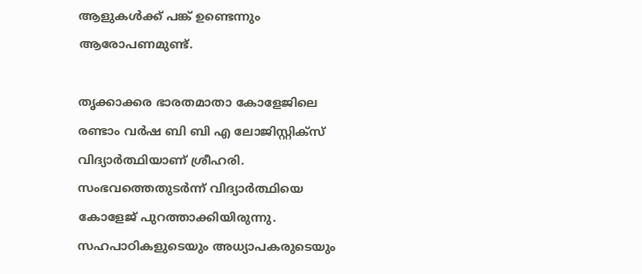ആളുകള്‍ക്ക് പങ്ക് ഉണ്ടെന്നും ആരോപണമുണ്ട്.

തൃക്കാക്കര ഭാരതമാതാ കോളേജിലെ രണ്ടാം വര്‍ഷ ബി ബി എ ലോജിസ്റ്റിക്‌സ് വിദ്യാര്‍ത്ഥിയാണ് ശ്രീഹരി. സംഭവത്തെതുടര്‍ന്ന് വിദ്യാര്‍ത്ഥിയെ കോളേജ് പുറത്താക്കിയിരുന്നു. സഹപാഠികളുടെയും അധ്യാപകരുടെയും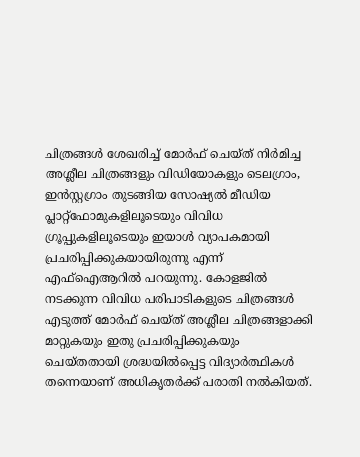ചിത്രങ്ങള്‍ ശേഖരിച്ച് മോര്‍ഫ് ചെയ്ത് നിര്‍മിച്ച അശ്ലീല ചിത്രങ്ങളും വിഡിയോകളും ടെലഗ്രാം, ഇന്‍സ്റ്റഗ്രാം തുടങ്ങിയ സോഷ്യല്‍ മീഡിയ പ്ലാറ്റ്‌ഫോമുകളിലൂടെയും വിവിധ ഗ്രൂപ്പുകളിലൂടെയും ഇയാള്‍ വ്യാപകമായി പ്രചരിപ്പിക്കുകയായിരുന്നു എന്ന് എഫ്‌ഐആറില്‍ പറയുന്നു. കോളജില്‍ നടക്കുന്ന വിവിധ പരിപാടികളുടെ ചിത്രങ്ങള്‍ എടുത്ത് മോര്‍ഫ് ചെയ്ത് അശ്ലീല ചിത്രങ്ങളാക്കി മാറ്റുകയും ഇതു പ്രചരിപ്പിക്കുകയും ചെയ്തതായി ശ്രദ്ധയില്‍പ്പെട്ട വിദ്യാര്‍ത്ഥികള്‍ തന്നെയാണ് അധികൃതര്‍ക്ക് പരാതി നല്‍കിയത്.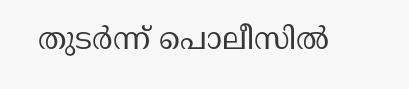തുടര്‍ന്ന് പൊലീസില്‍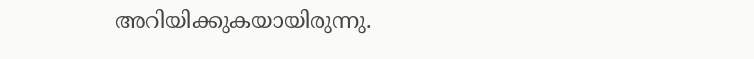അറിയിക്കുകയായിരുന്നു.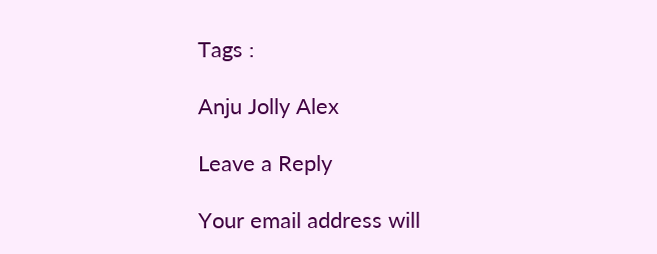Tags :

Anju Jolly Alex

Leave a Reply

Your email address will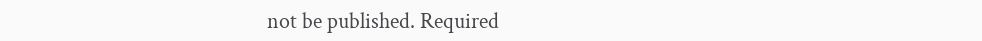not be published. Required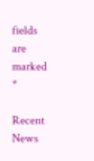fields are marked *

Recent News